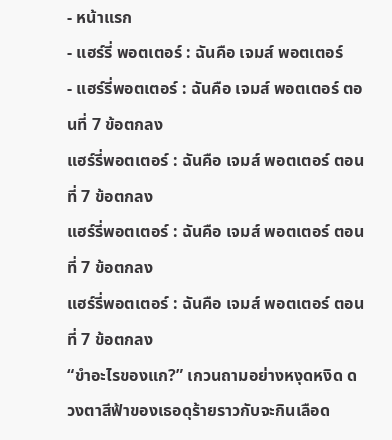- หน้าแรก
- แฮร์รี่ พอตเตอร์ : ฉันคือ เจมส์ พอตเตอร์
- แฮร์รี่พอตเตอร์ : ฉันคือ เจมส์ พอตเตอร์ ตอนที่ 7 ข้อตกลง
แฮร์รี่พอตเตอร์ : ฉันคือ เจมส์ พอตเตอร์ ตอนที่ 7 ข้อตกลง
แฮร์รี่พอตเตอร์ : ฉันคือ เจมส์ พอตเตอร์ ตอนที่ 7 ข้อตกลง
แฮร์รี่พอตเตอร์ : ฉันคือ เจมส์ พอตเตอร์ ตอนที่ 7 ข้อตกลง
“ขำอะไรของแก?” เกวนถามอย่างหงุดหงิด ดวงตาสีฟ้าของเธอดุร้ายราวกับจะกินเลือด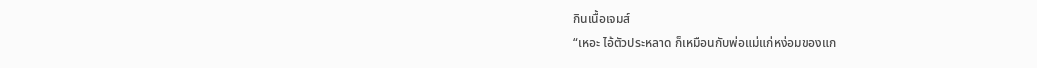กินเนื้อเจมส์
“เหอะ ไอ้ตัวประหลาด ก็เหมือนกับพ่อแม่แก่หง่อมของแก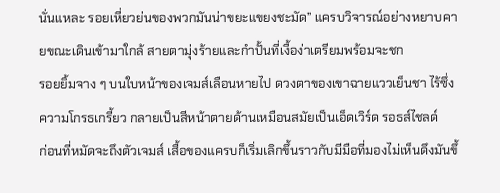นั่นแหละ รอยเหี่ยวย่นของพวกมันน่าขยะแขยงชะมัด” แครบวิจารณ์อย่างหยาบคายขณะเดินเข้ามาใกล้ สายตามุ่งร้ายและกำปั้นที่เงื้อง่าเตรียมพร้อมจะชก
รอยยิ้มจาง ๆ บนใบหน้าของเจมส์เลือนหายไป ดวงตาของเขาฉายแววเย็นชา ไร้ซึ่งความโกรธเกรี้ยว กลายเป็นสีหน้าตายด้านเหมือนสมัยเป็นเอ็ดเวิร์ด รอธส์ไชลด์
ก่อนที่หมัดจะถึงตัวเจมส์ เสื้อของแครบก็เริ่มเลิกขึ้นราวกับมีมือที่มองไม่เห็นดึงมันขึ้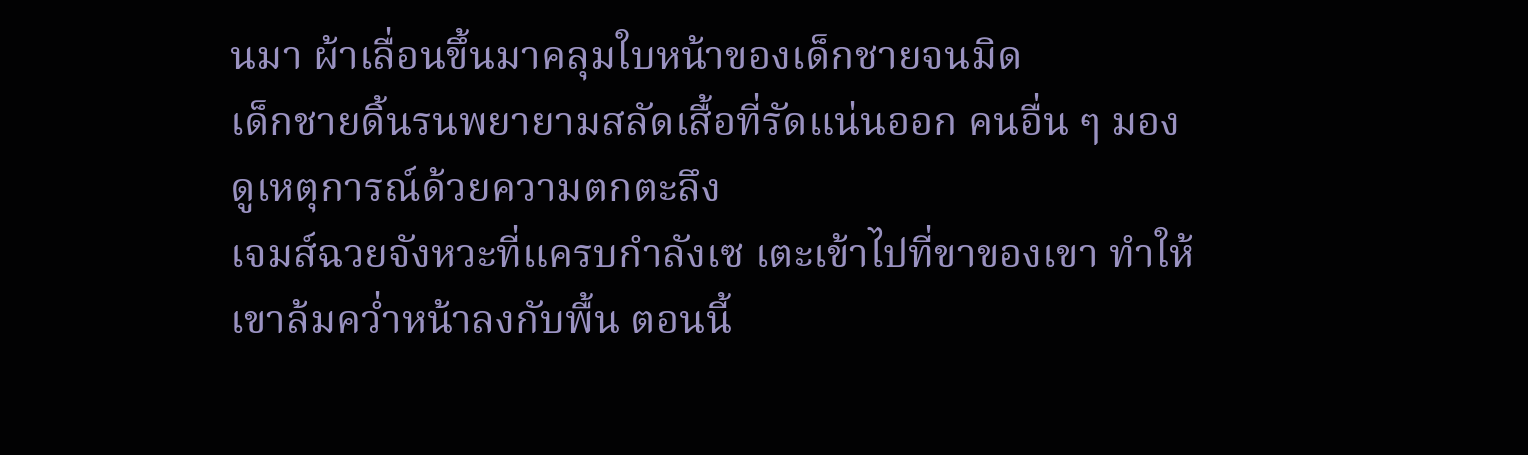นมา ผ้าเลื่อนขึ้นมาคลุมใบหน้าของเด็กชายจนมิด
เด็กชายดิ้นรนพยายามสลัดเสื้อที่รัดแน่นออก คนอื่น ๆ มองดูเหตุการณ์ด้วยความตกตะลึง
เจมส์ฉวยจังหวะที่แครบกำลังเซ เตะเข้าไปที่ขาของเขา ทำให้เขาล้มคว่ำหน้าลงกับพื้น ตอนนี้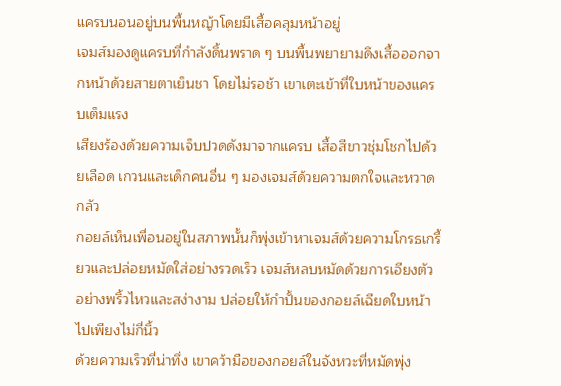แครบนอนอยู่บนพื้นหญ้าโดยมีเสื้อคลุมหน้าอยู่
เจมส์มองดูแครบที่กำลังดิ้นพราด ๆ บนพื้นพยายามดึงเสื้อออกจากหน้าด้วยสายตาเย็นชา โดยไม่รอช้า เขาเตะเข้าที่ใบหน้าของแครบเต็มแรง
เสียงร้องด้วยความเจ็บปวดดังมาจากแครบ เสื้อสีขาวชุ่มโชกไปด้วยเลือด เกวนและเด็กคนอื่น ๆ มองเจมส์ด้วยความตกใจและหวาดกลัว
กอยล์เห็นเพื่อนอยู่ในสภาพนั้นก็พุ่งเข้าหาเจมส์ด้วยความโกรธเกรี้ยวและปล่อยหมัดใส่อย่างรวดเร็ว เจมส์หลบหมัดด้วยการเอียงตัวอย่างพริ้วไหวและสง่างาม ปล่อยให้กำปั้นของกอยล์เฉียดใบหน้าไปเพียงไม่กี่นิ้ว
ด้วยความเร็วที่น่าทึ่ง เขาคว้ามือของกอยล์ในจังหวะที่หมัดพุ่ง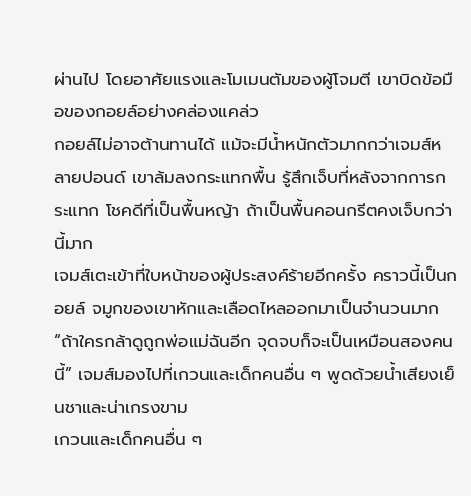ผ่านไป โดยอาศัยแรงและโมเมนตัมของผู้โจมตี เขาบิดข้อมือของกอยล์อย่างคล่องแคล่ว
กอยล์ไม่อาจต้านทานได้ แม้จะมีน้ำหนักตัวมากกว่าเจมส์หลายปอนด์ เขาล้มลงกระแทกพื้น รู้สึกเจ็บที่หลังจากการกระแทก โชคดีที่เป็นพื้นหญ้า ถ้าเป็นพื้นคอนกรีตคงเจ็บกว่านี้มาก
เจมส์เตะเข้าที่ใบหน้าของผู้ประสงค์ร้ายอีกครั้ง คราวนี้เป็นกอยล์ จมูกของเขาหักและเลือดไหลออกมาเป็นจำนวนมาก
“ถ้าใครกล้าดูถูกพ่อแม่ฉันอีก จุดจบก็จะเป็นเหมือนสองคนนี้” เจมส์มองไปที่เกวนและเด็กคนอื่น ๆ พูดด้วยน้ำเสียงเย็นชาและน่าเกรงขาม
เกวนและเด็กคนอื่น ๆ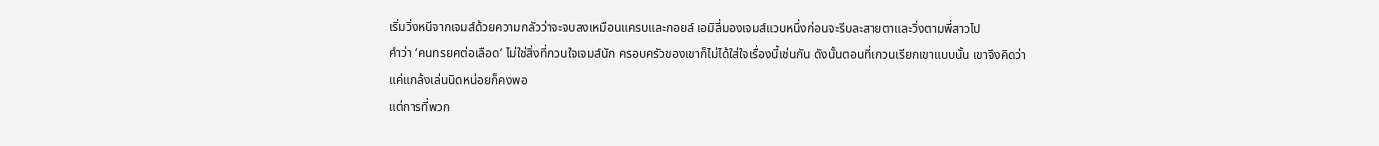เริ่มวิ่งหนีจากเจมส์ด้วยความกลัวว่าจะจบลงเหมือนแครบและกอยล์ เอมิลี่มองเจมส์แวบหนึ่งก่อนจะรีบละสายตาและวิ่งตามพี่สาวไป
คำว่า ‘คนทรยศต่อเลือด’ ไม่ใช่สิ่งที่กวนใจเจมส์นัก ครอบครัวของเขาก็ไม่ได้ใส่ใจเรื่องนี้เช่นกัน ดังนั้นตอนที่เกวนเรียกเขาแบบนั้น เขาจึงคิดว่าแค่แกล้งเล่นนิดหน่อยก็คงพอ
แต่การที่พวก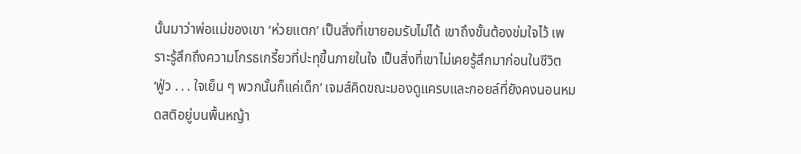นั้นมาว่าพ่อแม่ของเขา ‘ห่วยแตก’ เป็นสิ่งที่เขายอมรับไม่ได้ เขาถึงขั้นต้องข่มใจไว้ เพราะรู้สึกถึงความโกรธเกรี้ยวที่ปะทุขึ้นภายในใจ เป็นสิ่งที่เขาไม่เคยรู้สึกมาก่อนในชีวิต
‘ฟู่ว . . . ใจเย็น ๆ พวกนั้นก็แค่เด็ก’ เจมส์คิดขณะมองดูแครบและกอยล์ที่ยังคงนอนหมดสติอยู่บนพื้นหญ้า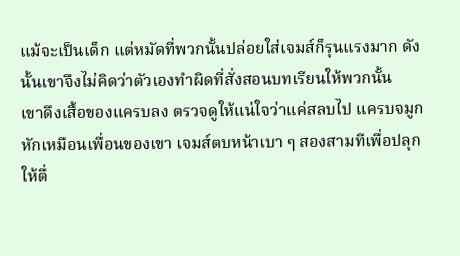แม้จะเป็นเด็ก แต่หมัดที่พวกนั้นปล่อยใส่เจมส์ก็รุนแรงมาก ดังนั้นเขาจึงไม่คิดว่าตัวเองทำผิดที่สั่งสอนบทเรียนให้พวกนั้น
เขาดึงเสื้อของแครบลง ตรวจดูให้แน่ใจว่าแค่สลบไป แครบจมูกหักเหมือนเพื่อนของเขา เจมส์ตบหน้าเบา ๆ สองสามทีเพื่อปลุกให้ตื่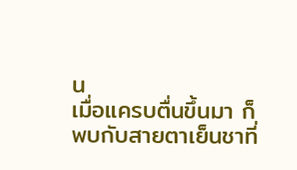น
เมื่อแครบตื่นขึ้นมา ก็พบกับสายตาเย็นชาที่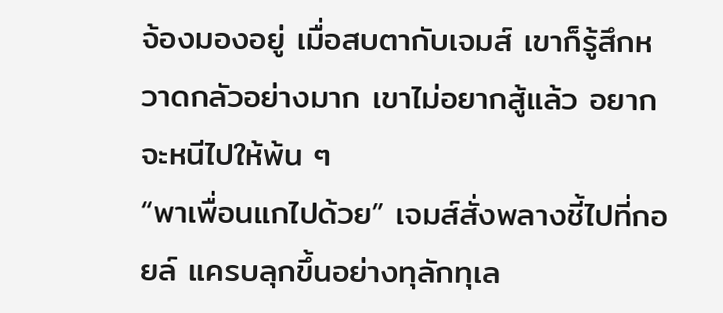จ้องมองอยู่ เมื่อสบตากับเจมส์ เขาก็รู้สึกหวาดกลัวอย่างมาก เขาไม่อยากสู้แล้ว อยากจะหนีไปให้พ้น ๆ
“พาเพื่อนแกไปด้วย” เจมส์สั่งพลางชี้ไปที่กอยล์ แครบลุกขึ้นอย่างทุลักทุเล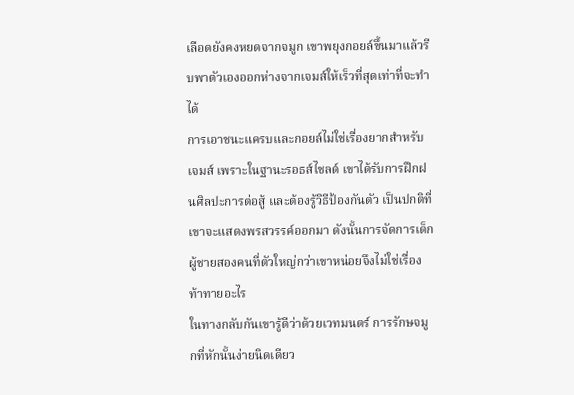เลือดยังคงหยดจากจมูก เขาพยุงกอยล์ขึ้นมาแล้วรีบพาตัวเองออกห่างจากเจมส์ให้เร็วที่สุดเท่าที่จะทำได้
การเอาชนะแครบและกอยล์ไม่ใช่เรื่องยากสำหรับเจมส์ เพราะในฐานะรอธส์ไชลด์ เขาได้รับการฝึกฝนศิลปะการต่อสู้ และต้องรู้วิธีป้องกันตัว เป็นปกติที่เขาจะแสดงพรสวรรค์ออกมา ดังนั้นการจัดการเด็กผู้ชายสองคนที่ตัวใหญ่กว่าเขาหน่อยจึงไม่ใช่เรื่องท้าทายอะไร
ในทางกลับกันเขารู้ดีว่าด้วยเวทมนตร์ การรักษจมูกที่หักนั้นง่ายนิดเดียว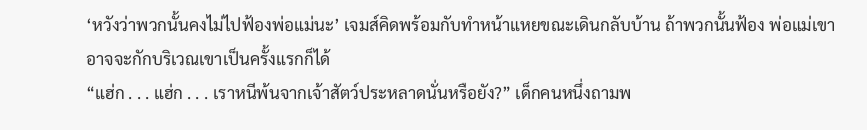‘หวังว่าพวกนั้นคงไม่ไปฟ้องพ่อแม่นะ’ เจมส์คิดพร้อมกับทำหน้าแหยขณะเดินกลับบ้าน ถ้าพวกนั้นฟ้อง พ่อแม่เขาอาจจะกักบริเวณเขาเป็นครั้งแรกก็ได้
“แฮ่ก . . . แฮ่ก . . . เราหนีพ้นจากเจ้าสัตว์ประหลาดนั่นหรือยัง?” เด็กคนหนึ่งถามพ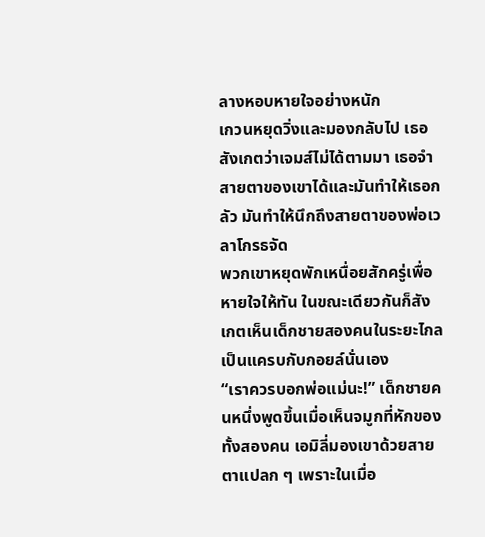ลางหอบหายใจอย่างหนัก
เกวนหยุดวิ่งและมองกลับไป เธอสังเกตว่าเจมส์ไม่ได้ตามมา เธอจำสายตาของเขาได้และมันทำให้เธอกลัว มันทำให้นึกถึงสายตาของพ่อเวลาโกรธจัด
พวกเขาหยุดพักเหนื่อยสักครู่เพื่อหายใจให้ทัน ในขณะเดียวกันก็สังเกตเห็นเด็กชายสองคนในระยะไกล เป็นแครบกับกอยล์นั่นเอง
“เราควรบอกพ่อแม่นะ!” เด็กชายคนหนึ่งพูดขึ้นเมื่อเห็นจมูกที่หักของทั้งสองคน เอมิลี่มองเขาด้วยสายตาแปลก ๆ เพราะในเมื่อ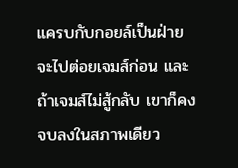แครบกับกอยล์เป็นฝ่ายจะไปต่อยเจมส์ก่อน และถ้าเจมส์ไม่สู้กลับ เขาก็คงจบลงในสภาพเดียว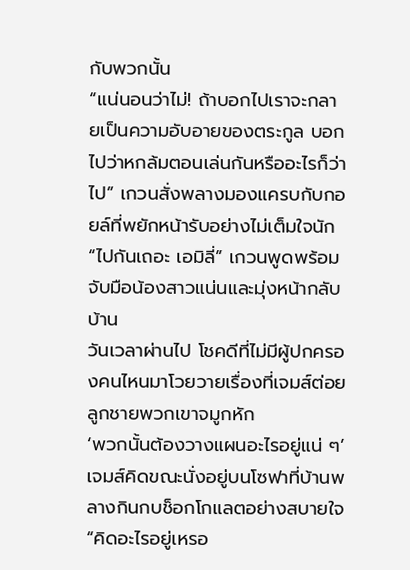กับพวกนั้น
“แน่นอนว่าไม่! ถ้าบอกไปเราจะกลายเป็นความอับอายของตระกูล บอกไปว่าหกล้มตอนเล่นกันหรืออะไรก็ว่าไป” เกวนสั่งพลางมองแครบกับกอยล์ที่พยักหน้ารับอย่างไม่เต็มใจนัก
“ไปกันเถอะ เอมิลี่” เกวนพูดพร้อมจับมือน้องสาวแน่นและมุ่งหน้ากลับบ้าน
วันเวลาผ่านไป โชคดีที่ไม่มีผู้ปกครองคนไหนมาโวยวายเรื่องที่เจมส์ต่อยลูกชายพวกเขาจมูกหัก
‘พวกนั้นต้องวางแผนอะไรอยู่แน่ ๆ’ เจมส์คิดขณะนั่งอยู่บนโซฟาที่บ้านพลางกินกบช็อกโกแลตอย่างสบายใจ
“คิดอะไรอยู่เหรอ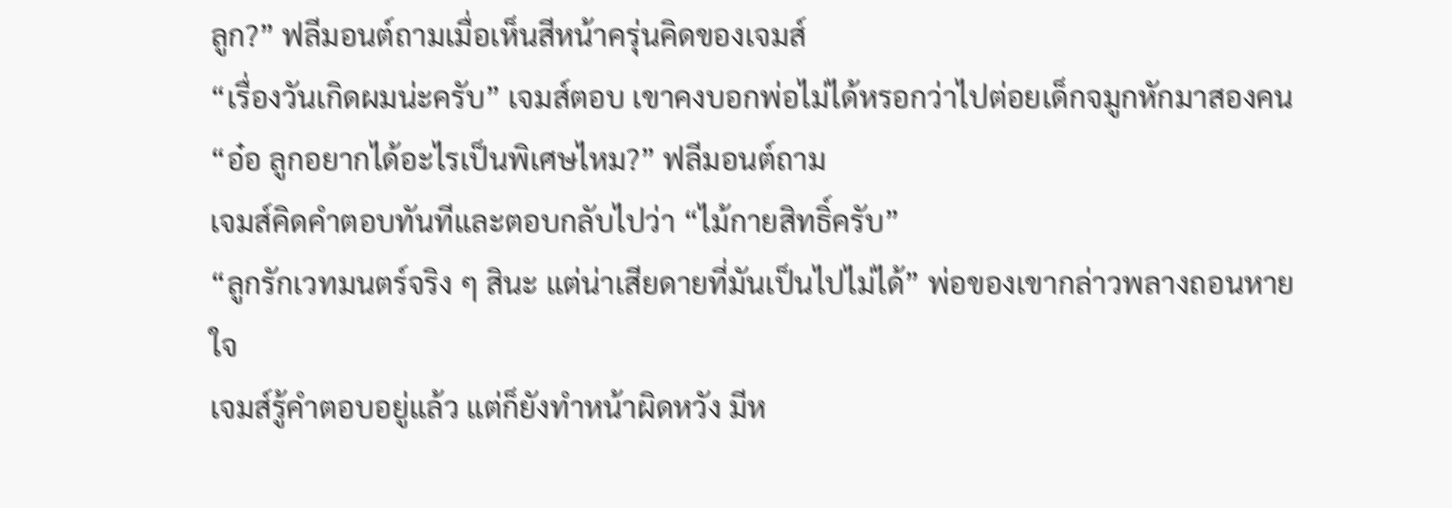ลูก?” ฟลีมอนต์ถามเมื่อเห็นสีหน้าครุ่นคิดของเจมส์
“เรื่องวันเกิดผมน่ะครับ” เจมส์ตอบ เขาคงบอกพ่อไม่ได้หรอกว่าไปต่อยเด็กจมูกหักมาสองคน
“อ๋อ ลูกอยากได้อะไรเป็นพิเศษไหม?” ฟลีมอนต์ถาม
เจมส์คิดคำตอบทันทีและตอบกลับไปว่า “ไม้กายสิทธิ์ครับ”
“ลูกรักเวทมนตร์จริง ๆ สินะ แต่น่าเสียดายที่มันเป็นไปไม่ได้” พ่อของเขากล่าวพลางถอนหายใจ
เจมส์รู้คำตอบอยู่แล้ว แต่ก็ยังทำหน้าผิดหวัง มีห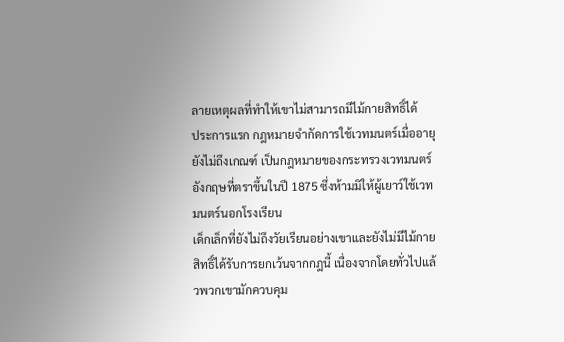ลายเหตุผลที่ทำให้เขาไม่สามารถมีไม้กายสิทธิ์ได้
ประการแรก กฎหมายจำกัดการใช้เวทมนตร์เมื่ออายุยังไม่ถึงเกณฑ์ เป็นกฎหมายของกระทรวงเวทมนตร์อังกฤษที่ตราขึ้นในปี 1875 ซึ่งห้ามมิให้ผู้เยาว์ใช้เวทมนตร์นอกโรงเรียน
เด็กเล็กที่ยังไม่ถึงวัยเรียนอย่างเขาและยังไม่มีไม้กายสิทธิ์ได้รับการยกเว้นจากกฎนี้ เนื่องจากโดยทั่วไปแล้วพวกเขามักควบคุม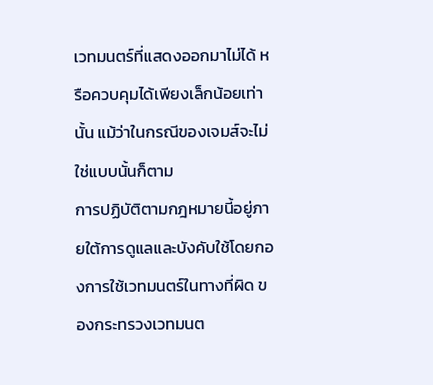เวทมนตร์ที่แสดงออกมาไม่ได้ หรือควบคุมได้เพียงเล็กน้อยเท่านั้น แม้ว่าในกรณีของเจมส์จะไม่ใช่แบบนั้นก็ตาม
การปฏิบัติตามกฎหมายนี้อยู่ภายใต้การดูแลและบังคับใช้โดยกองการใช้เวทมนตร์ในทางที่ผิด ของกระทรวงเวทมนต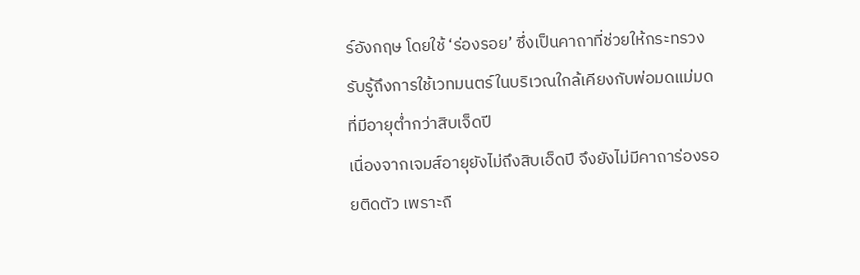ร์อังกฤษ โดยใช้ ‘ร่องรอย’ ซึ่งเป็นคาถาที่ช่วยให้กระทรวงรับรู้ถึงการใช้เวทมนตร์ในบริเวณใกล้เคียงกับพ่อมดแม่มดที่มีอายุต่ำกว่าสิบเจ็ดปี
เนื่องจากเจมส์อายุยังไม่ถึงสิบเอ็ดปี จึงยังไม่มีคาถาร่องรอยติดตัว เพราะถื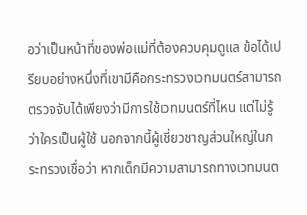อว่าเป็นหน้าที่ของพ่อแม่ที่ต้องควบคุมดูแล ข้อได้เปรียบอย่างหนึ่งที่เขามีคือกระทรวงเวทมนตร์สามารถตรวจจับได้เพียงว่ามีการใช้เวทมนตร์ที่ไหน แต่ไม่รู้ว่าใครเป็นผู้ใช้ นอกจากนี้ผู้เชี่ยวชาญส่วนใหญ่ในกระทรวงเชื่อว่า หากเด็กมีความสามารถทางเวทมนต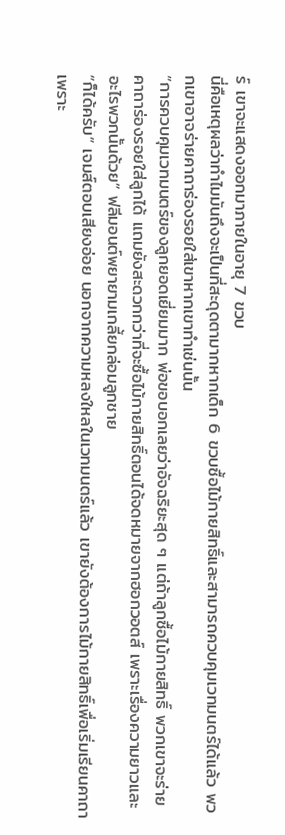ร์ เขาจะแสดงออกมาภายในอายุ 7 ขวบ
นี่คือเหตุผลว่าทำไมมันถึงจะเป็นที่สะดุดตามากหากเด็ก 6 ขวบซื้อไม้กายสิทธิ์และสามารถควบคุมเวทมนตร์ได้แล้ว พวกเขาอาจร่ายคาถาร่องรอยใส่เขาหากเขาทำเช่นนั้น
“การควบคุมเวทมนตร์ของลูกยอดเยี่ยมมาก พ่อขอบอกเลยว่าอัจฉริยะสุด ๆ แต่ถ้าลูกซื้อไม้กายสิทธิ์ พวกเขาจะร่ายคาถาร่องรอยใส่ลูกได้ แถมยังสะดวกกว่าที่จะซื้อไม้กายสิทธิ์ตอนได้จดหมายจากฮอกวอตส์ เพราะเรื่องความยาวและอะไรพวกนั้นด้วย” ฟลีมอนต์พยายามเกลี้ยกล่อมลูกชาย
“ก็ได้ครับ” เจมส์ตอบเสียงอ่อย นอกจากความหลงใหลในเวทมนตร์แล้ว เขายังต้องการไม้กายสิทธิ์เพื่อเริ่มเรียนคาถา เพราะ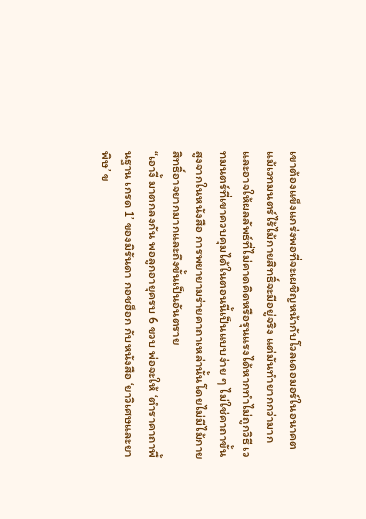เขาต้องแข็งแกร่งพอที่จะเผชิญหน้ากับโวลเดอมอร์ในอนาคต
แม้เวทมนตร์ไร้ไม้กายสิทธิ์จะมีอยู่จริง แต่มันทำยากกว่ามากและอาจให้ผลลัพธ์ที่ไม่คาดคิดหรือรุนแรงได้หากทำไม่ถูกวิธี เวทมนตร์ที่เขาควบคุมได้ในตอนนี้เป็นแบบง่าย ๆ ไม่ใช่คาถาขั้นสูงจากในหนังสือ การพยายามร่ายคาถาเหล่านั้นโดยไม่มีไม้กายสิทธิ์อาจยากมากและถึงขั้นเป็นอันตราย
“เอางี้ มาตกลงกัน พอลูกอายุครบ 6 ขวบ พ่อจะให้ ‘ตำราคาถาพื้นฐาน เกรด 1’ ของมิรันดา กอชฮ็อก กับหนังสือ ‘ยาวิเศษและยาพิษ’ ข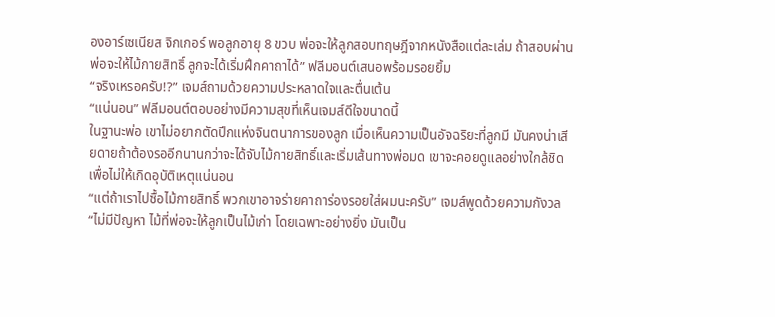องอาร์เซเนียส จิกเกอร์ พอลูกอายุ 8 ขวบ พ่อจะให้ลูกสอบทฤษฎีจากหนังสือแต่ละเล่ม ถ้าสอบผ่าน พ่อจะให้ไม้กายสิทธิ์ ลูกจะได้เริ่มฝึกคาถาได้” ฟลีมอนต์เสนอพร้อมรอยยิ้ม
“จริงเหรอครับ!?” เจมส์ถามด้วยความประหลาดใจและตื่นเต้น
“แน่นอน” ฟลีมอนต์ตอบอย่างมีความสุขที่เห็นเจมส์ดีใจขนาดนี้
ในฐานะพ่อ เขาไม่อยากตัดปีกแห่งจินตนาการของลูก เมื่อเห็นความเป็นอัจฉริยะที่ลูกมี มันคงน่าเสียดายถ้าต้องรออีกนานกว่าจะได้จับไม้กายสิทธิ์และเริ่มเส้นทางพ่อมด เขาจะคอยดูแลอย่างใกล้ชิดเพื่อไม่ให้เกิดอุบัติเหตุแน่นอน
“แต่ถ้าเราไปซื้อไม้กายสิทธิ์ พวกเขาอาจร่ายคาถาร่องรอยใส่ผมนะครับ” เจมส์พูดด้วยความกังวล
“ไม่มีปัญหา ไม้ที่พ่อจะให้ลูกเป็นไม้เก่า โดยเฉพาะอย่างยิ่ง มันเป็น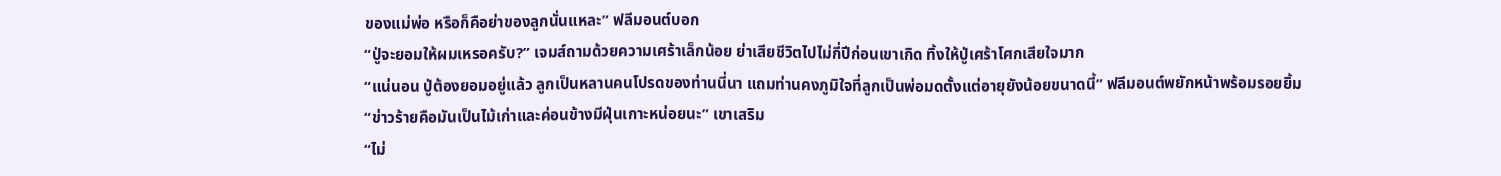ของแม่พ่อ หรือก็คือย่าของลูกนั่นแหละ” ฟลีมอนต์บอก
“ปู่จะยอมให้ผมเหรอครับ?” เจมส์ถามด้วยความเศร้าเล็กน้อย ย่าเสียชีวิตไปไม่กี่ปีก่อนเขาเกิด ทิ้งให้ปู่เศร้าโศกเสียใจมาก
“แน่นอน ปู่ต้องยอมอยู่แล้ว ลูกเป็นหลานคนโปรดของท่านนี่นา แถมท่านคงภูมิใจที่ลูกเป็นพ่อมดตั้งแต่อายุยังน้อยขนาดนี้” ฟลีมอนต์พยักหน้าพร้อมรอยยิ้ม
“ข่าวร้ายคือมันเป็นไม้เก่าและค่อนข้างมีฝุ่นเกาะหน่อยนะ” เขาเสริม
“ไม่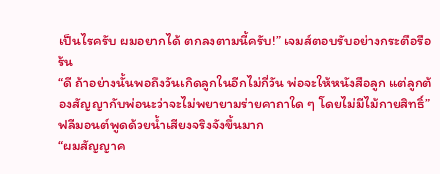เป็นไรครับ ผมอยากได้ ตกลงตามนี้ครับ!” เจมส์ตอบรับอย่างกระตือรือร้น
“ดี ถ้าอย่างนั้นพอถึงวันเกิดลูกในอีกไม่กี่วัน พ่อจะให้หนังสือลูก แต่ลูกต้องสัญญากับพ่อนะว่าจะไม่พยายามร่ายคาถาใด ๆ โดยไม่มีไม้กายสิทธิ์” ฟลีมอนต์พูดด้วยน้ำเสียงจริงจังขึ้นมาก
“ผมสัญญาค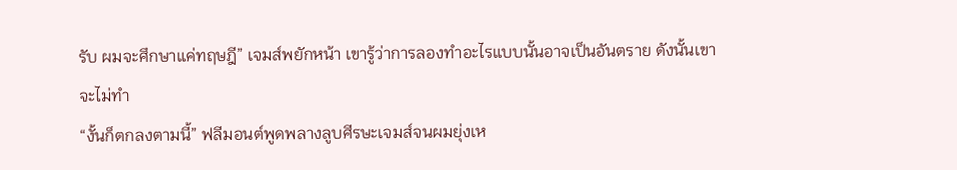รับ ผมจะศึกษาแค่ทฤษฎี” เจมส์พยักหน้า เขารู้ว่าการลองทำอะไรแบบนั้นอาจเป็นอันตราย ดังนั้นเขาจะไม่ทำ
“งั้นก็ตกลงตามนี้” ฟลีมอนต์พูดพลางลูบศีรษะเจมส์จนผมยุ่งเห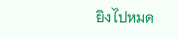ยิงไปหมด